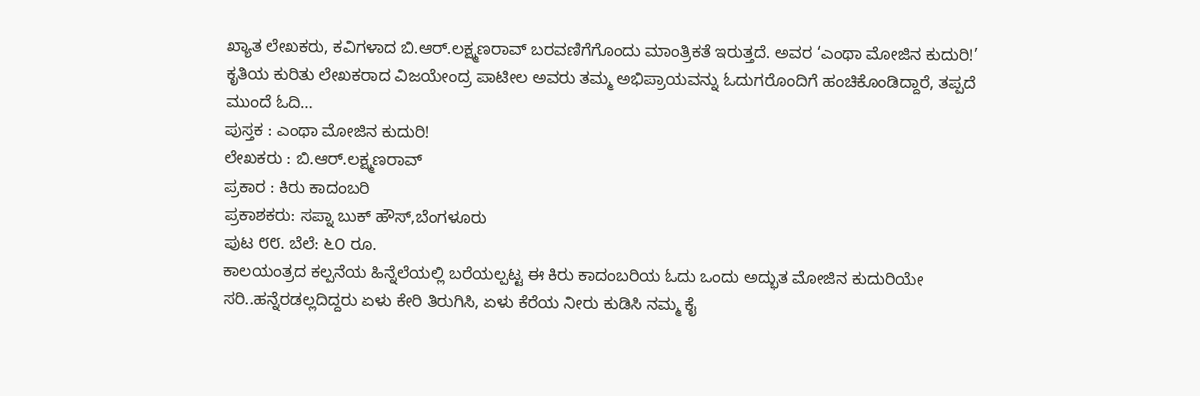ಖ್ಯಾತ ಲೇಖಕರು, ಕವಿಗಳಾದ ಬಿ.ಆರ್.ಲಕ್ಷ್ಮಣರಾವ್ ಬರವಣಿಗೆಗೊಂದು ಮಾಂತ್ರಿಕತೆ ಇರುತ್ತದೆ. ಅವರ ‘ಎಂಥಾ ಮೋಜಿನ ಕುದುರಿ!’ ಕೃತಿಯ ಕುರಿತು ಲೇಖಕರಾದ ವಿಜಯೇಂದ್ರ ಪಾಟೀಲ ಅವರು ತಮ್ಮ ಅಭಿಪ್ರಾಯವನ್ನು ಓದುಗರೊಂದಿಗೆ ಹಂಚಿಕೊಂಡಿದ್ದಾರೆ, ತಪ್ಪದೆ ಮುಂದೆ ಓದಿ…
ಪುಸ್ತಕ : ಎಂಥಾ ಮೋಜಿನ ಕುದುರಿ!
ಲೇಖಕರು : ಬಿ.ಆರ್.ಲಕ್ಷ್ಮಣರಾವ್
ಪ್ರಕಾರ : ಕಿರು ಕಾದಂಬರಿ
ಪ್ರಕಾಶಕರು: ಸಪ್ನಾ ಬುಕ್ ಹೌಸ್,ಬೆಂಗಳೂರು
ಪುಟ ೮೮. ಬೆಲೆ: ೬೦ ರೂ.
ಕಾಲಯಂತ್ರದ ಕಲ್ಪನೆಯ ಹಿನ್ನೆಲೆಯಲ್ಲಿ ಬರೆಯಲ್ಪಟ್ಟ ಈ ಕಿರು ಕಾದಂಬರಿಯ ಓದು ಒಂದು ಅದ್ಭುತ ಮೋಜಿನ ಕುದುರಿಯೇ ಸರಿ..ಹನ್ನೆರಡಲ್ಲದಿದ್ದರು ಏಳು ಕೇರಿ ತಿರುಗಿಸಿ, ಏಳು ಕೆರೆಯ ನೀರು ಕುಡಿಸಿ ನಮ್ಮ ಕೈ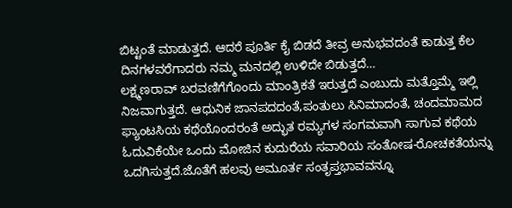ಬಿಟ್ಟಂತೆ ಮಾಡುತ್ತದೆ. ಆದರೆ ಪೂರ್ತಿ ಕೈ ಬಿಡದೆ ತೀವ್ರ ಅನುಭವದಂತೆ ಕಾಡುತ್ತ ಕೆಲ ದಿನಗಳವರೆಗಾದರು ನಮ್ಮ ಮನದಲ್ಲಿ ಉಳಿದೇ ಬಿಡುತ್ತದೆ…
ಲಕ್ಷ್ಮಣರಾವ್ ಬರವಣಿಗೆಗೊಂದು ಮಾಂತ್ರಿಕತೆ ಇರುತ್ತದೆ ಎಂಬುದು ಮತ್ತೊಮ್ಮೆ ಇಲ್ಲಿ ನಿಜವಾಗುತ್ತದೆ. ಆಧುನಿಕ ಜಾನಪದದಂತೆ,ಪಂತುಲು ಸಿನಿಮಾದಂತೆ, ಚಂದಮಾಮದ ಫ್ಯಾಂಟಸಿಯ ಕಥೆಯೊಂದರಂತೆ ಅದ್ಭುತ ರಮ್ಯಗಳ ಸಂಗಮವಾಗಿ ಸಾಗುವ ಕಥೆಯ ಓದುವಿಕೆಯೇ ಒಂದು ಮೋಜಿನ ಕುದುರೆಯ ಸವಾರಿಯ ಸಂತೋಷ-ರೋಚಕತೆಯನ್ನು ಒದಗಿಸುತ್ತದೆ.ಜೊತೆಗೆ ಹಲವು ಅಮೂರ್ತ ಸಂತೃಪ್ತಭಾವವನ್ನೂ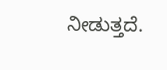ನೀಡುತ್ತದೆ.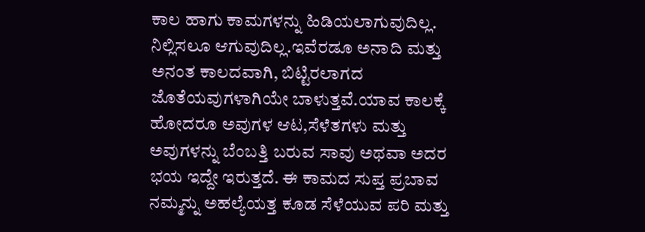ಕಾಲ ಹಾಗು ಕಾಮಗಳನ್ನು ಹಿಡಿಯಲಾಗುವುದಿಲ್ಲ. ನಿಲ್ಲಿಸಲೂ ಆಗುವುದಿಲ್ಲ.ಇವೆರಡೂ ಅನಾದಿ ಮತ್ತು ಅನಂತ ಕಾಲದವಾಗಿ, ಬಿಟ್ಟಿರಲಾಗದ ಜೊತೆಯವುಗಳಾಗಿಯೇ ಬಾಳುತ್ತವೆ.ಯಾವ ಕಾಲಕ್ಕೆ ಹೋದರೂ ಅವುಗಳ ಆಟ,ಸೆಳೆತಗಳು ಮತ್ತು ಅವುಗಳನ್ನು ಬೆಂಬತ್ತಿ ಬರುವ ಸಾವು ಅಥವಾ ಅದರ ಭಯ ಇದ್ದೇ ಇರುತ್ತದೆ. ಈ ಕಾಮದ ಸುಪ್ತ ಪ್ರಬಾವ ನಮ್ಮನ್ನು ಅಹಲ್ಯೆಯತ್ತ ಕೂಡ ಸೆಳೆಯುವ ಪರಿ ಮತ್ತು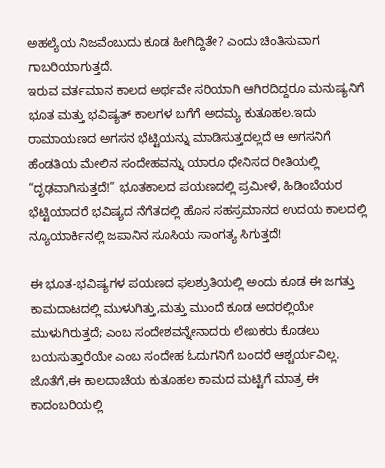ಅಹಲ್ಯೆಯ ನಿಜವೆಂಬುದು ಕೂಡ ಹೀಗಿದ್ದಿತೇ? ಎಂದು ಚಿಂತಿಸುವಾಗ ಗಾಬರಿಯಾಗುತ್ತದೆ.
ಇರುವ ವರ್ತಮಾನ ಕಾಲದ ಅರ್ಥವೇ ಸರಿಯಾಗಿ ಆಗಿರದಿದ್ದರೂ ಮನುಷ್ಯನಿಗೆ ಭೂತ ಮತ್ತು ಭವಿಷ್ಯತ್ ಕಾಲಗಳ ಬಗೆಗೆ ಅದಮ್ಯ ಕುತೂಹಲ.ಇದು ರಾಮಾಯಣದ ಅಗಸನ ಭೆಟ್ಟಿಯನ್ನು ಮಾಡಿಸುತ್ತದಲ್ಲದೆ ಆ ಅಗಸನಿಗೆ ಹೆಂಡತಿಯ ಮೇಲಿನ ಸಂದೇಹವನ್ನು ಯಾರೂ ಧೇನಿಸದ ರೀತಿಯಲ್ಲಿ “ದೃಢವಾಗಿಸುತ್ತದೆ!” ಭೂತಕಾಲದ ಪಯಣದಲ್ಲಿ ಪ್ರಮೀಳೆ, ಹಿಡಿಂಬೆಯರ ಭೆಟ್ಟಿಯಾದರೆ ಭವಿಷ್ಯದ ನೆಗೆತದಲ್ಲಿ ಹೊಸ ಸಹಸ್ರಮಾನದ ಉದಯ ಕಾಲದಲ್ಲಿ ನ್ಯೂಯಾರ್ಕಿನಲ್ಲಿ ಜಪಾನಿನ ಸೂಸಿಯ ಸಾಂಗತ್ಯ ಸಿಗುತ್ತದೆ!

ಈ ಭೂತ-ಭವಿಷ್ಯಗಳ ಪಯಣದ ಫಲಶ್ರುತಿಯಲ್ಲಿ ಅಂದು ಕೂಡ ಈ ಜಗತ್ತು ಕಾಮದಾಟದಲ್ಲಿ ಮುಳುಗಿತ್ತು,ಮತ್ತು ಮುಂದೆ ಕೂಡ ಅದರಲ್ಲಿಯೇ ಮುಳುಗಿರುತ್ತದೆ; ಎಂಬ ಸಂದೇಶವನ್ನೇನಾದರು ಲೇಖಕರು ಕೊಡಲು ಬಯಸುತ್ತಾರೆಯೇ ಎಂಬ ಸಂದೇಹ ಓದುಗನಿಗೆ ಬಂದರೆ ಆಶ್ಚರ್ಯವಿಲ್ಲ. ಜೊತೆಗೆ,ಈ ಕಾಲದಾಚೆಯ ಕುತೂಹಲ ಕಾಮದ ಮಟ್ಟಿಗೆ ಮಾತ್ರ ಈ ಕಾದಂಬರಿಯಲ್ಲಿ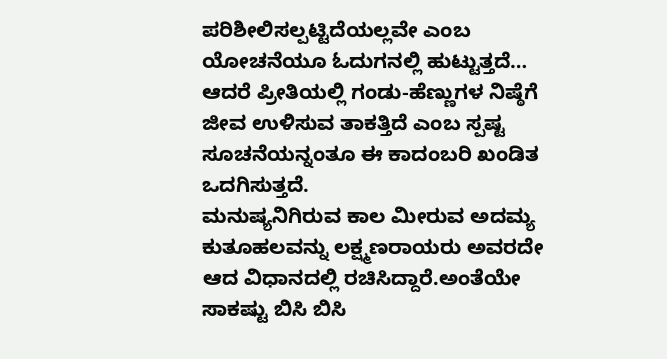ಪರಿಶೀಲಿಸಲ್ಪಟ್ಟಿದೆಯಲ್ಲವೇ ಎಂಬ ಯೋಚನೆಯೂ ಓದುಗನಲ್ಲಿ ಹುಟ್ಟುತ್ತದೆ… ಆದರೆ ಪ್ರೀತಿಯಲ್ಲಿ ಗಂಡು-ಹೆಣ್ಣುಗಳ ನಿಷ್ಠೆಗೆ ಜೀವ ಉಳಿಸುವ ತಾಕತ್ತಿದೆ ಎಂಬ ಸ್ಪಷ್ಟ ಸೂಚನೆಯನ್ನಂತೂ ಈ ಕಾದಂಬರಿ ಖಂಡಿತ ಒದಗಿಸುತ್ತದೆ.
ಮನುಷ್ಯನಿಗಿರುವ ಕಾಲ ಮೀರುವ ಅದಮ್ಯ ಕುತೂಹಲವನ್ನು ಲಕ್ಷ್ಮಣರಾಯರು ಅವರದೇ ಆದ ವಿಧಾನದಲ್ಲಿ ರಚಿಸಿದ್ದಾರೆ.ಅಂತೆಯೇ ಸಾಕಷ್ಟು ಬಿಸಿ ಬಿಸಿ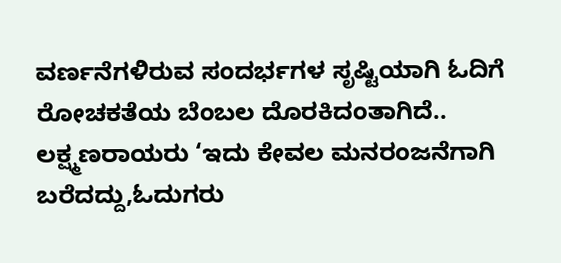ವರ್ಣನೆಗಳಿರುವ ಸಂದರ್ಭಗಳ ಸೃಷ್ಟಿಯಾಗಿ ಓದಿಗೆ ರೋಚಕತೆಯ ಬೆಂಬಲ ದೊರಕಿದಂತಾಗಿದೆ..
ಲಕ್ಷ್ಮಣರಾಯರು ‘ಇದು ಕೇವಲ ಮನರಂಜನೆಗಾಗಿ ಬರೆದದ್ದು,ಓದುಗರು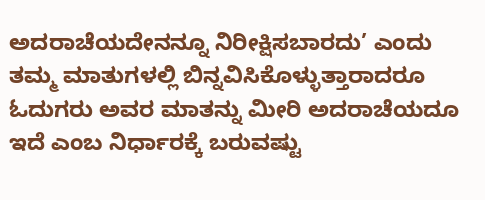ಅದರಾಚೆಯದೇನನ್ನೂ ನಿರೀಕ್ಷಿಸಬಾರದು’ ಎಂದು ತಮ್ಮ ಮಾತುಗಳಲ್ಲಿ ಬಿನ್ನವಿಸಿಕೊಳ್ಳುತ್ತಾರಾದರೂ ಓದುಗರು ಅವರ ಮಾತನ್ನು ಮೀರಿ ಅದರಾಚೆಯದೂ ಇದೆ ಎಂಬ ನಿರ್ಧಾರಕ್ಕೆ ಬರುವಷ್ಟು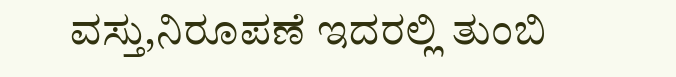ವಸ್ತು,ನಿರೂಪಣೆ ಇದರಲ್ಲಿ ತುಂಬಿ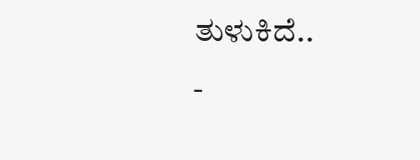ತುಳುಕಿದೆ..
-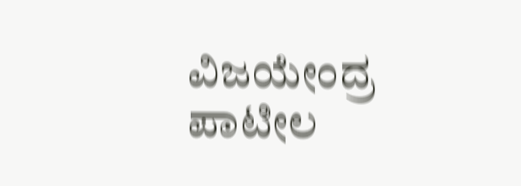ವಿಜಯೇಂದ್ರ ಪಾಟೀಲ